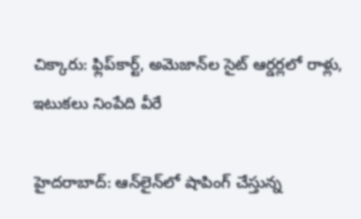చిక్కారు: ఫ్లిప్‌కార్ట్, అమెజాన్‌ల సైట్ ఆర్డర్లలో రాళ్లు, ఇటుకలు నింపేది వీరే

హైదరాబాద్: ఆన్‌లైన్‌లో షాపింగ్ చేస్తున్న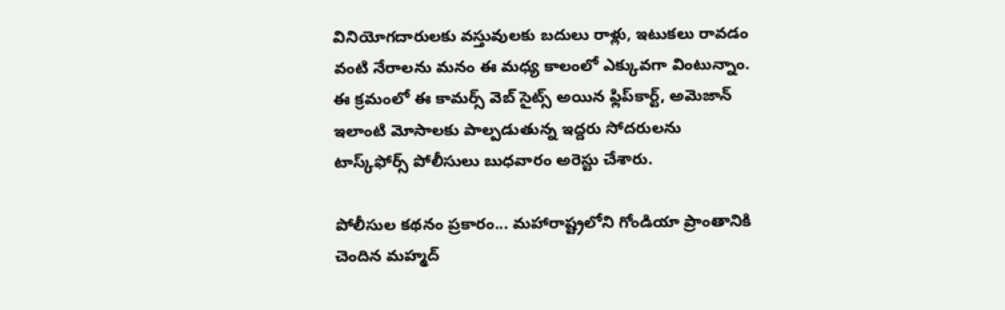వినియోగదారులకు వస్తువులకు బదులు రాళ్లు, ఇటుకలు రావడం వంటి నేరాలను మనం ఈ మధ్య కాలంలో ఎక్కువగా వింటున్నాం. ఈ క్రమంలో ఈ కామర్స్ వెబ్ సైట్స్ అయిన ఫ్లిప్‌కార్ట్, అమెజాన్‌ ఇలాంటి మోసాలకు పాల్పడుతున్న ఇద్దరు సోదరులను టాస్క్‌ఫోర్స్ పోలీసులు బుధవారం అరెస్టు చేశారు.

పోలీసుల కథనం ప్రకారం... మహారాష్ట్రలోని గోండియా ప్రాంతానికి చెందిన మహ్మద్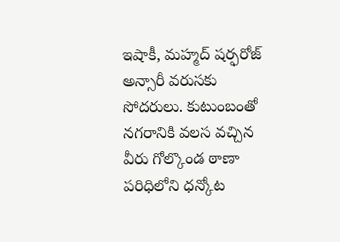ఇషాకీ, మహ్మద్ షర్ఫరోజ్ అన్సారీ వరుసకు సోదరులు. కుటుంబంతో నగరానికి వలస వచ్చిన వీరు గోల్కొండ ఠాణా పరిధిలోని ధన్కోట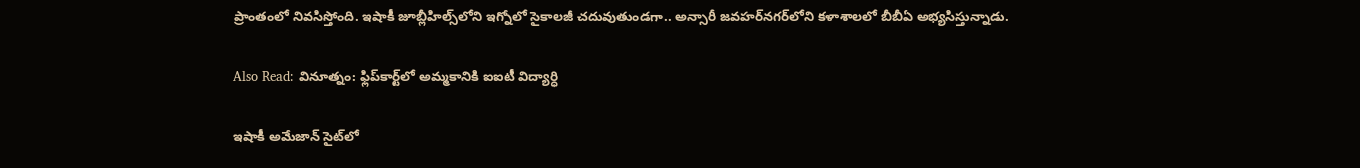ప్రాంతంలో నివసిస్తోంది. ఇషాకీ జూబ్లీహిల్స్‌లోని ఇగ్నోలో సైకాలజీ చదువుతుండగా.. అన్సారీ జవహర్‌నగర్‌లోని కళాశాలలో బీబీఏ అభ్యసిస్తున్నాడు.

Also Read: వినూత్నం: ఫ్లిప్‌కార్ట్‌లో అమ్మకానికి ఐఐటీ విద్యార్ధి

ఇషాకీ అమేజాన్ సైట్‌లో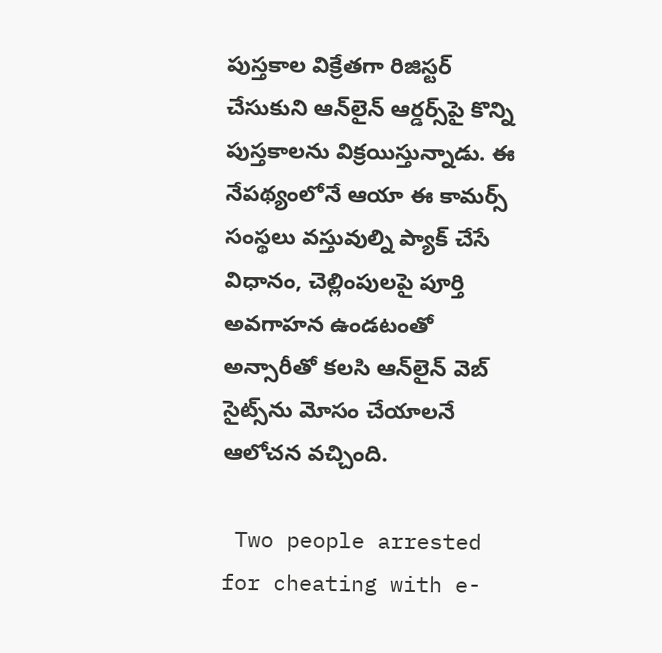పుస్తకాల విక్రేతగా రిజిస్టర్ చేసుకుని ఆన్‌లైన్ ఆర్డర్స్‌పై కొన్ని పుస్తకాలను విక్రయిస్తున్నాడు. ఈ నేపథ్యంలోనే ఆయా ఈ కామర్స్ సంస్థలు వస్తువుల్ని ప్యాక్ చేసే విధానం, చెల్లింపులపై పూర్తి అవగాహన ఉండటంతో అన్సారీతో కలసి ఆన్‌లైన్ వెబ్ సైట్స్‌ను మోసం చేయాలనే ఆలోచన వచ్చింది.

 Two people arrested for cheating with e-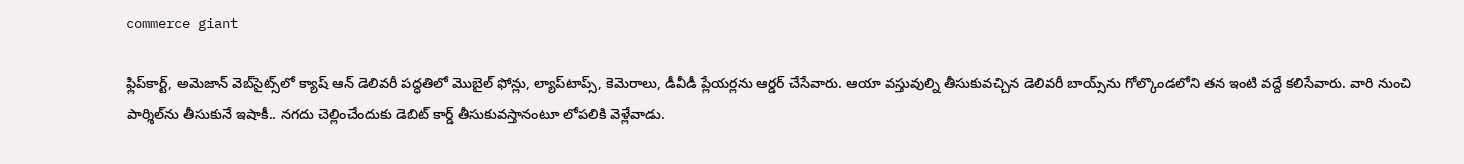commerce giant

ఫ్లిప్‌కార్ట్, అమెజాన్ వెబ్‌సైట్స్‌లో క్యాష్ ఆన్ డెలివరీ పద్ధతిలో మొబైల్ ఫోన్లు, ల్యాప్‌టాప్స్, కెమెరాలు, డీవీడీ ప్లేయర్లను ఆర్డర్ చేసేవారు. ఆయా వస్తువుల్ని తీసుకువచ్చిన డెలివరీ బాయ్స్‌ను గోల్కొండలోని తన ఇంటి వద్దే కలిసేవారు. వారి నుంచి పార్శిల్‌ను తీసుకునే ఇషాకీ.. నగదు చెల్లించేందుకు డెబిట్ కార్డ్ తీసుకువస్తానంటూ లోపలికి వెళ్లేవాడు.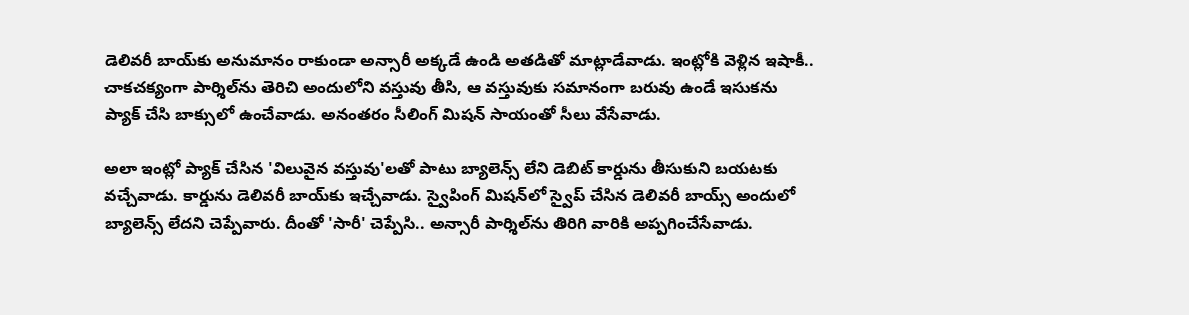డెలివరీ బాయ్‌కు అనుమానం రాకుండా అన్సారీ అక్కడే ఉండి అతడితో మాట్లాడేవాడు. ఇంట్లోకి వెళ్లిన ఇషాకీ.. చాకచక్యంగా పార్శిల్‌ను తెరిచి అందులోని వస్తువు తీసి, ఆ వస్తువుకు సమానంగా బరువు ఉండే ఇసుకను ప్యాక్ చేసి బాక్సులో ఉంచేవాడు. అనంతరం సీలింగ్ మిషన్ సాయంతో సీలు వేసేవాడు.

అలా ఇంట్లో ప్యాక్ చేసిన 'విలువైన వస్తువు'లతో పాటు బ్యాలెన్స్ లేని డెబిట్ కార్డును తీసుకుని బయటకు వచ్చేవాడు. కార్డును డెలివరీ బాయ్‌కు ఇచ్చేవాడు. స్వైపింగ్ మిషన్‌లో స్వైప్ చేసిన డెలివరీ బాయ్స్ అందులో బ్యాలెన్స్ లేదని చెప్పేవారు. దీంతో 'సారీ' చెప్పేసి.. అన్సారీ పార్శిల్‌ను తిరిగి వారికి అప్పగించేసేవాడు.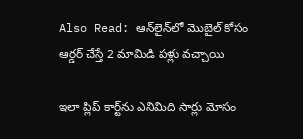Also Read: ఆన్‌లైన్‌లో మొబైల్ కోసం ఆర్డర్ చేస్తే 2 మామిడి పళ్లు వచ్చాయి

ఇలా ప్లిప్ కార్ట్‌ను ఎనిమిది సార్లు మోసం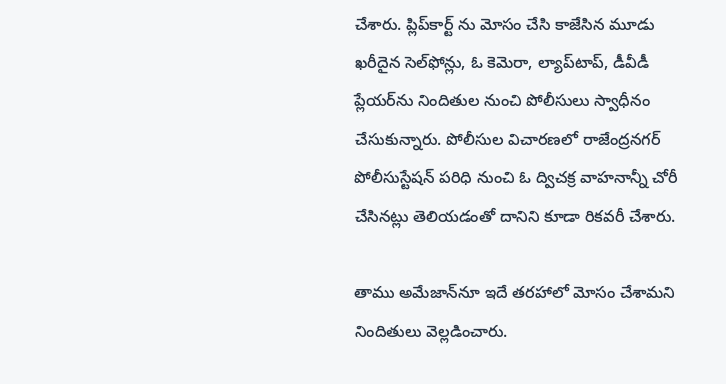చేశారు. ప్లిప్‌కార్ట్ ను మోసం చేసి కాజేసిన మూడు ఖరీదైన సెల్‌ఫోన్లు, ఓ కెమెరా, ల్యాప్‌టాప్, డీవీడీ ప్లేయర్‌ను నిందితుల నుంచి పోలీసులు స్వాధీనం చేసుకున్నారు. పోలీసుల విచారణలో రాజేంద్రనగర్ పోలీసుస్టేషన్ పరిధి నుంచి ఓ ద్విచక్ర వాహనాన్నీ చోరీ చేసినట్లు తెలియడంతో దానిని కూడా రికవరీ చేశారు.

తాము అమేజాన్‌నూ ఇదే తరహాలో మోసం చేశామని నిందితులు వెల్లడించారు.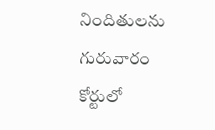నిందితులను గురువారం కోర్టులో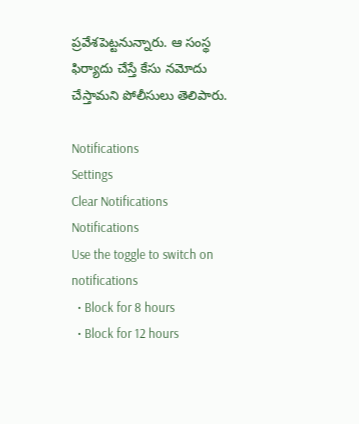ప్రవేశపెట్టనున్నారు. ఆ సంస్థ ఫిర్యాదు చేస్తే కేసు నమోదు చేస్తామని పోలీసులు తెలిపారు.

Notifications
Settings
Clear Notifications
Notifications
Use the toggle to switch on notifications
  • Block for 8 hours
  • Block for 12 hours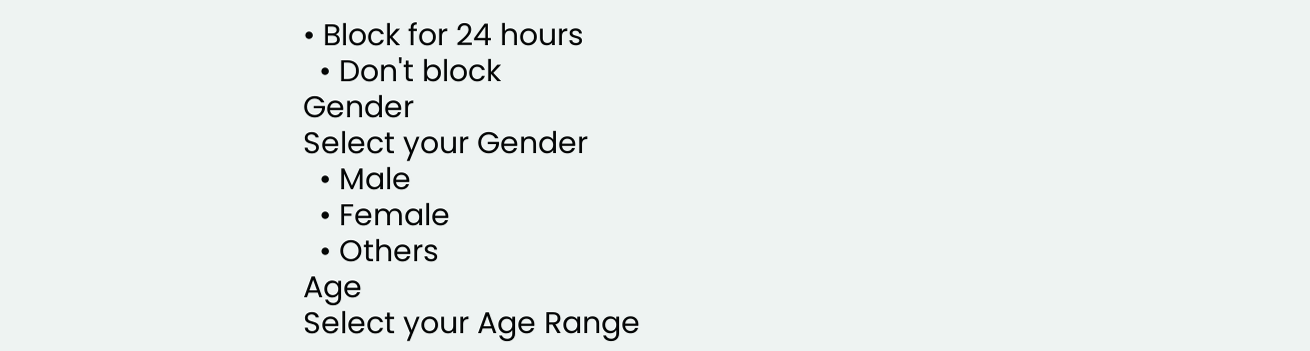• Block for 24 hours
  • Don't block
Gender
Select your Gender
  • Male
  • Female
  • Others
Age
Select your Age Range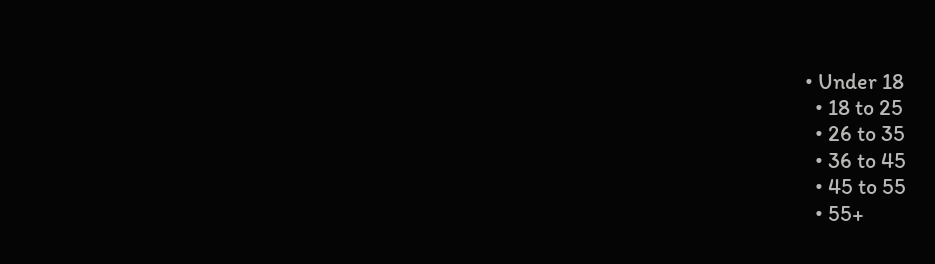• Under 18
  • 18 to 25
  • 26 to 35
  • 36 to 45
  • 45 to 55
  • 55+